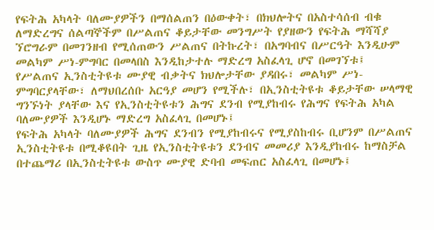የፍትሕ አካላት ባለሙያዎችን በማሰልጠን በዕውቀት፣ በክህሎትና በአስተሳሰብ ብቁ ለማድረግና ሰልጣኞችም በሥልጠና ቆይታቸው መንግሥት የያዘውን የፍትሕ ማሻሻያ ኘሮግራም በመገንዘብ የሚሰጠውን ሥልጠና በትኩረት፣ በአግባብና በሥርዓት እንዲሁም መልካም ሥነ-ምግባር በመላበስ እንዲከታተሉ ማድረግ አስፈላጊ ሆኖ በመገኘቱ፤
የሥልጠና ኢንስቲትዩቱ ሙያዊ ብቃትና ክህሎታቸው ያዳበሩ፣ መልካም ሥነ-ምግባርያላቸው፣ ለማህበረሰቡ አርዓያ መሆን የሚችሉ፣ በኢንስቲትዩቱ ቆይታቸው ሠላማዊ ግንኙነት ያላቸው እና የኢንስቲትዩቱን ሕግና ደንብ የሚያከብሩ የሕግና የፍትሕ አካል ባለሙያዎች እንዲሆኑ ማድረግ አስፈላጊ በመሆኑ፤
የፍትሕ አካላት ባለሙያዎች ሕግና ደንብን የሚያከብሩና የሚያስከብሩ ቢሆንም በሥልጠና ኢንስቲትዩቱ በሚቆዩበት ጊዜ የኢንስቲትዩቱን ደንብና መመሪያ እንዲያከብሩ ከማስቻል በተጨማሪ በኢንስቲትዩቱ ውስጥ ሙያዊ ድባብ መፍጠር አስፈላጊ በመሆኑ፤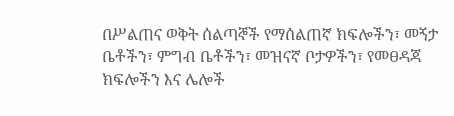በሥልጠና ወቅት ሰልጣኞች የማሰልጠኛ ክፍሎችን፣ መኝታ ቤቶችን፣ ምግብ ቤቶችን፣ መዝናኛ ቦታዎችን፣ የመፀዳጃ ክፍሎችን እና ሌሎች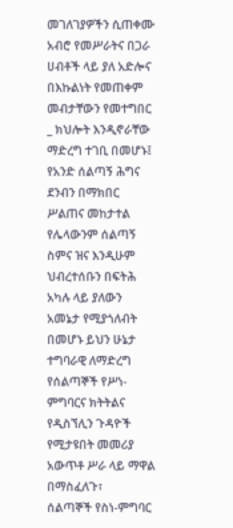መገለገያዎችን ሲጠቀሙ አብሮ የመሥራትና በጋራ ሀብቶች ላይ ያለ አድሎና በእኩልነት የመጠቀም መብታቸውን የመተግበር _ ክህሎት እንዲኖራቸው ማድረግ ተገቢ በመሆኑ፤
የአንድ ሰልጣኝ ሕግና ደንብን በማክበር ሥልጠና መከታተል የሌላውንም ሰልጣኝ ስምና ዝና እንዲሁም ህብረተሰቡን በፍትሕ አካሉ ላይ ያለውን አመኔታ የሚያጎለብት በመሆኑ ይህን ሁኔታ ተግባራዊ ለማድረግ የሰልጣኞች የሥነ-ምግባርና ክትትልና የዲስኘሊን ጉዳዮች የሚታዩበት መመሪያ አውጥቶ ሥራ ላይ ማዋል በማስፈለጉ፣
ሰልጣኞች የስነ-ምግባር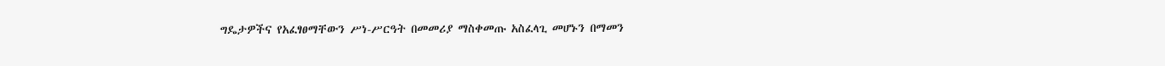ግዴታዎችና የአፈፃፀማቸውን ሥነ-ሥርዓት በመመሪያ ማስቀመጡ አስፈላጊ መሆኑን በማመን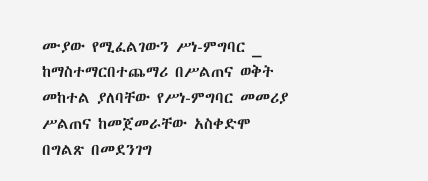ሙያው የሚፈልገውን ሥነ-ምግባር _ ከማስተማርበተጨማሪ በሥልጠና ወቅት መከተል ያለባቸው የሥነ-ምግባር መመሪያ ሥልጠና ከመጀመራቸው አስቀድሞ በግልጽ በመደንገግ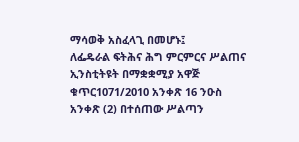ማሳወቅ አስፈላጊ በመሆኑ፤
ለፌዴራል ፍትሕና ሕግ ምርምርና ሥልጠና ኢንስቲትዩት በማቋቋሚያ አዋጅ ቁጥር1071/2010 አንቀጽ 16 ንዑስ አንቀጽ (2) በተሰጠው ሥልጣን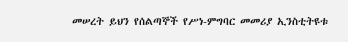መሠረት ይህን የሰልጣኞች የሥነ-ምግባር መመሪያ ኢንስቲትዩቱ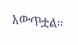አውጥቷል፡፡